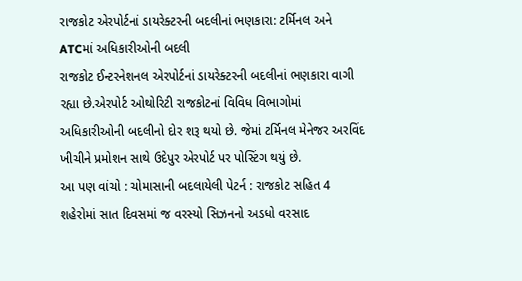રાજકોટ એરપોર્ટનાં ડાયરેક્ટરની બદલીનાં ભણકારા: ટર્મિનલ અને ATCમાં અધિકારીઓની બદલી
રાજકોટ ઈન્ટરનેશનલ એરપોર્ટનાં ડાયરેક્ટરની બદલીનાં ભણકારા વાગી રહ્યા છે.એરપોર્ટ ઓથોરિટી રાજકોટનાં વિવિધ વિભાગોમાં અધિકારીઓની બદલીનો દોર શરૂ થયો છે. જેમાં ટર્મિનલ મેનેજર અરવિંદ ખીચીને પ્રમોશન સાથે ઉદેપુર એરપોર્ટ પર પોસ્ટિંગ થયું છે.
આ પણ વાંચો : ચોમાસાની બદલાયેલી પેટર્ન : રાજકોટ સહિત 4 શહેરોમાં સાત દિવસમાં જ વરસ્યો સિઝનનો અડધો વરસાદ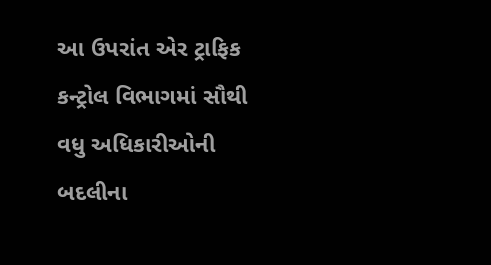આ ઉપરાંત એર ટ્રાફિક કન્ટ્રોલ વિભાગમાં સૌથી વધુ અધિકારીઓની બદલીના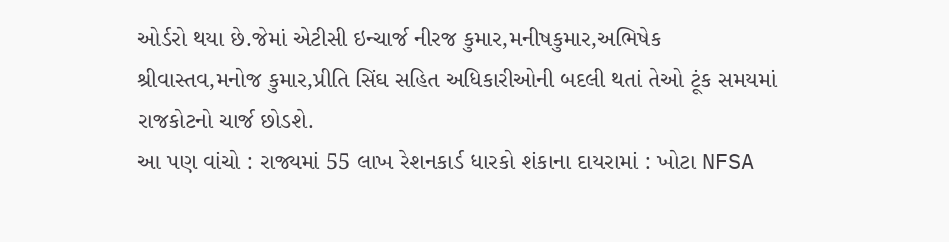ઓર્ડરો થયા છે.જેમાં એટીસી ઇન્ચાર્જ નીરજ કુમાર,મનીષકુમાર,અભિષેક શ્રીવાસ્તવ,મનોજ કુમાર,પ્રીતિ સિંઘ સહિત અધિકારીઓની બદલી થતાં તેઓ ટૂંક સમયમાં રાજકોટનો ચાર્જ છોડશે.
આ પણ વાંચો : રાજ્યમાં 55 લાખ રેશનકાર્ડ ધારકો શંકાના દાયરામાં : ખોટા NFSA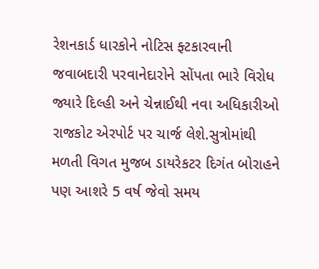રેશનકાર્ડ ધારકોને નોટિસ ફ્ટકારવાની જવાબદારી પરવાનેદારોને સોંપતા ભારે વિરોધ
જ્યારે દિલ્હી અને ચેન્નાઈથી નવા અધિકારીઓ રાજકોટ એરપોર્ટ પર ચાર્જ લેશે.સુત્રોમાંથી મળતી વિગત મુજબ ડાયરેકટર દિગંત બોરાહને પણ આશરે 5 વર્ષ જેવો સમય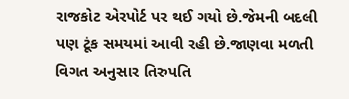રાજકોટ એરપોર્ટ પર થઈ ગયો છે.જેમની બદલી પણ ટૂંક સમયમાં આવી રહી છે.જાણવા મળતી વિગત અનુસાર તિરુપતિ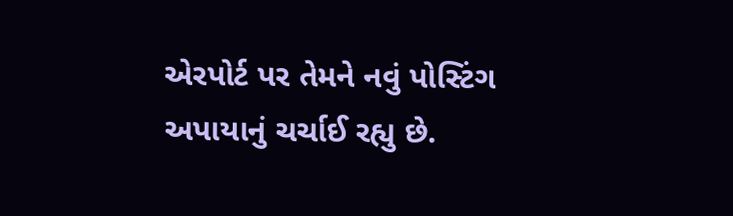એરપોર્ટ પર તેમને નવું પોસ્ટિંગ અપાયાનું ચર્ચાઈ રહ્યુ છે.